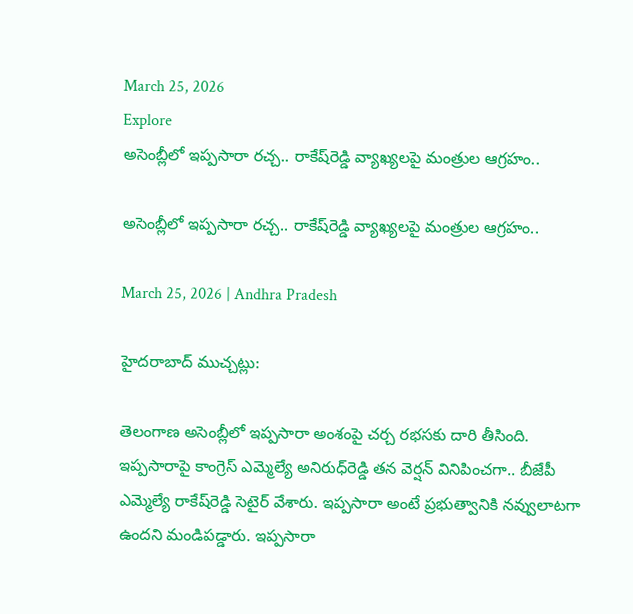March 25, 2026
Explore
అసెంబ్లీలో ఇప్పసారా రచ్చ.. రాకేష్‌రెడ్డి వ్యాఖ్యలపై మంత్రుల ఆగ్రహం..

అసెంబ్లీలో ఇప్పసారా రచ్చ.. రాకేష్‌రెడ్డి వ్యాఖ్యలపై మంత్రుల ఆగ్రహం..

March 25, 2026 | Andhra Pradesh

హైదరాబాద్ ముచ్చట్లు:

తెలంగాణ అసెంబ్లీలో ఇప్పసారా అంశంపై చర్చ రభసకు దారి తీసింది. ఇప్పసారాపై కాంగ్రెస్ ఎమ్మెల్యే అనిరుధ్‌రెడ్డి తన వెర్షన్‌ వినిపించగా.. బీజేపీ ఎమ్మెల్యే రాకేష్‌రెడ్డి సెటైర్ వేశారు. ఇప్పసారా అంటే ప్రభుత్వానికి నవ్వులాటగా ఉందని మండిపడ్డారు. ఇప్పసారా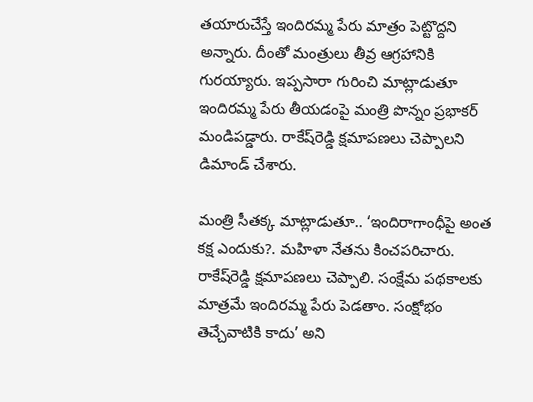తయారుచేస్తే ఇందిరమ్మ పేరు మాత్రం పెట్టొద్దని అన్నారు. దీంతో మంత్రులు తీవ్ర ఆగ్రహానికి గురయ్యారు. ఇప్పసారా గురించి మాట్లాడుతూ ఇందిరమ్మ పేరు తీయడంపై మంత్రి పొన్నం ప్రభాకర్ మండిపడ్డారు. రాకేష్‌రెడ్డి క్షమాపణలు చెప్పాలని డిమాండ్ చేశారు.

మంత్రి సీతక్క మాట్లాడుతూ.. ‘ఇందిరాగాంధీపై అంత కక్ష ఎందుకు?. మహిళా నేతను కించపరిచారు. రాకేష్‌రెడ్డి క్షమాపణలు చెప్పాలి. సంక్షేమ పథకాలకు మాత్రమే ఇందిరమ్మ పేరు పెడతాం. సంక్షోభం తెచ్చేవాటికి కాదు’ అని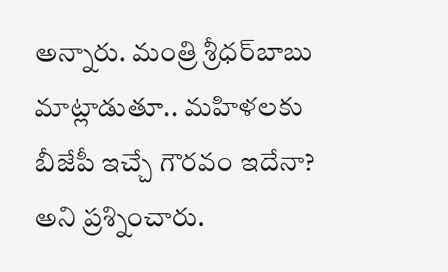అన్నారు. మంత్రి శ్రీధర్‌బాబు మాట్లాడుతూ.. మహిళలకు బీజేపీ ఇచ్చే గౌరవం ఇదేనా? అని ప్రశ్నించారు.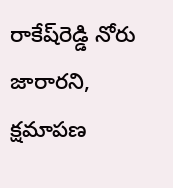రాకేష్‌రెడ్డి నోరు జారారని, క్షమాపణ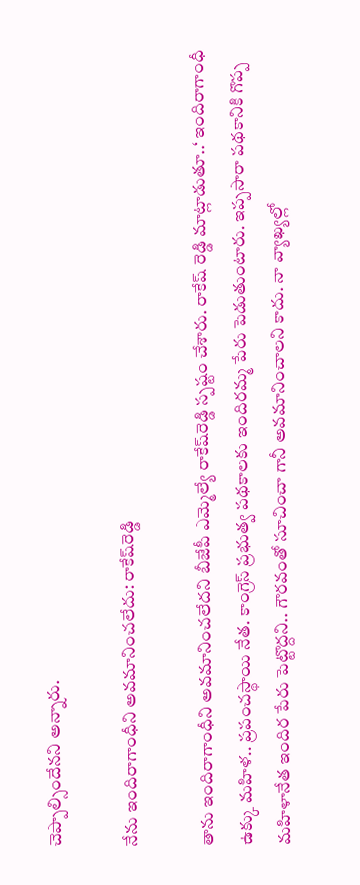చెప్పాల్సిందేనని అన్నారు.

నేను ఇందిరాగాంధీని అవమానించలేదు: రాకేష్‌రెడ్డి

తాను ఇందిరాగాంధీని అవమానించలేదని బీజేపీ ఎమ్మెల్యే రాకేష్‌రెడ్డి స్పష్టం చేశారు. రాకేష్ రెడ్డి మాట్లాడుతూ..‘ ఇందిరాగాంధీ ఉక్కు మహిళ.. ప్రపంచస్థాయి నేత. కాంగ్రెస్‌ ప్రభుత్వ పథకాలకు ఇందిరమ్మ పేరు పెడుతుంటారు. ఇప్పసారా పథకానికి గొప్ప మహిళానేత ఇందిర పేరు పెట్టొద్దని.. గౌరవంతో సూచించా గానీ అవమానించాలని కాదు. నా వ్యాఖ్యల్లో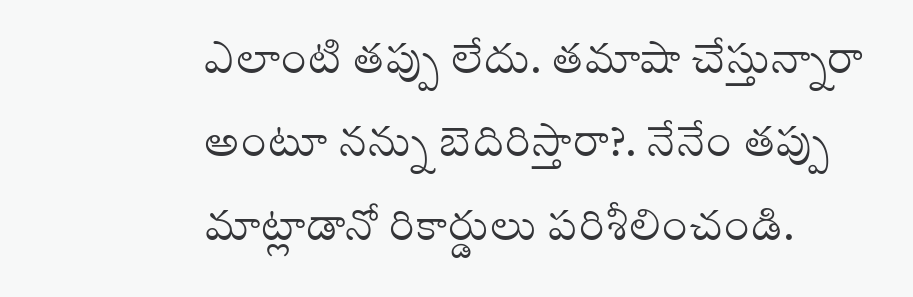ఎలాంటి తప్పు లేదు. తమాషా చేస్తున్నారా అంటూ నన్ను బెదిరిస్తారా?. నేనేం తప్పు మాట్లాడానో రికార్డులు పరిశీలించండి.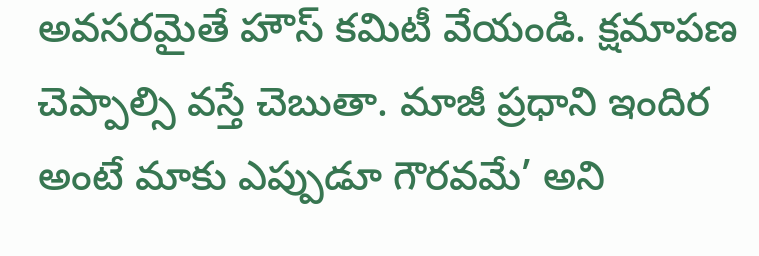అవసరమైతే హౌస్‌ కమిటీ వేయండి. క్షమాపణ చెప్పాల్సి వస్తే చెబుతా. మాజీ ప్రధాని ఇందిర అంటే మాకు ఎప్పుడూ గౌరవమే’ అని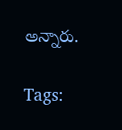అన్నారు.

Tags: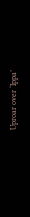Uproar over ‘Ippa’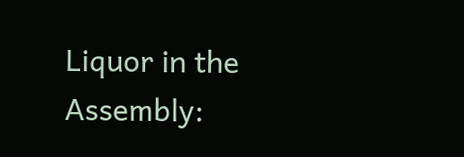Liquor in the Assembly: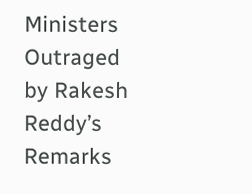Ministers Outraged by Rakesh Reddy’s Remarks